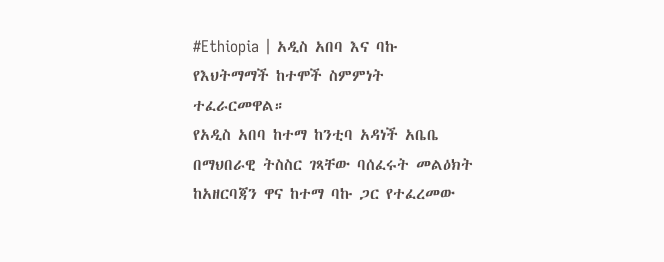#Ethiopia | አዲስ አበባ እና ባኩ የእህትማማች ከተሞች ስምምነት ተፈራርመዋል።
የአዲስ አበባ ከተማ ከንቲባ አዳነች አቤቤ በማህበራዊ ትስስር ገጻቸው ባሰፈሩት መልዕክት ከአዘርባጃን ዋና ከተማ ባኩ ጋር የተፈረመው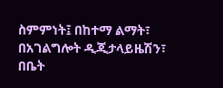ስምምነት፤ በከተማ ልማት፣ በአገልግሎት ዲጂታላይዜሽን፣ በቤት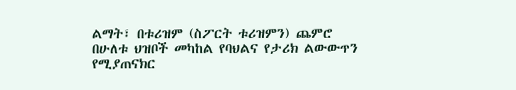ልማት፣ በቱሪዝም (ስፖርት ቱሪዝምን) ጨምሮ በሁለቱ ህዝቦች መካከል የባህልና የታሪክ ልውውጥን የሚያጠናክር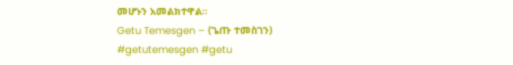መሆኑን አመልክተዋል።
Getu Temesgen – (ጌጡ ተመስገን)
#getutemesgen #getu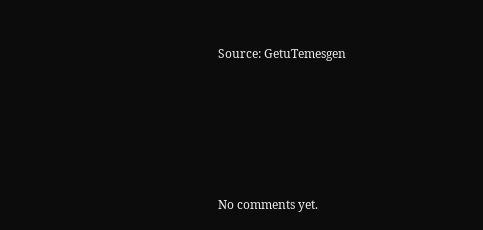Source: GetuTemesgen









No comments yet.